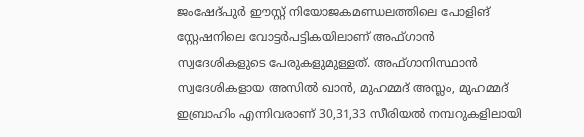ജംഷേദ്പുർ ഈസ്റ്റ് നിയോജകമണ്ഡലത്തിലെ പോളിങ് സ്റ്റേഷനിലെ വോട്ടർപട്ടികയിലാണ് അഫ്ഗാൻ സ്വദേശികളുടെ പേരുകളുമുള്ളത്. അഫ്ഗാനിസ്ഥാൻ സ്വദേശികളായ അസിൽ ഖാൻ, മുഹമ്മദ് അസ്ലം, മുഹമ്മദ് ഇബ്രാഹിം എന്നിവരാണ് 30,31,33 സീരിയൽ നമ്പറുകളിലായി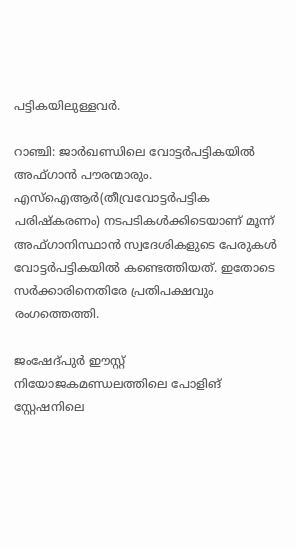പട്ടികയിലുള്ളവർ.

റാഞ്ചി: ജാർഖണ്ഡിലെ വോട്ടർപട്ടികയിൽ അഫ്ഗാൻ പൗരന്മാരും. എസ്ഐആർ(തീവ്രവോട്ടർപട്ടിക പരിഷ്കരണം) നടപടികൾക്കിടെയാണ് മൂന്ന് അഫ്ഗാനിസ്ഥാൻ സ്വദേശികളുടെ പേരുകൾ വോട്ടർപട്ടികയിൽ കണ്ടെത്തിയത്. ഇതോടെ സർക്കാരിനെതിരേ പ്രതിപക്ഷവും രംഗത്തെത്തി.

ജംഷേദ്പുർ ഈസ്റ്റ് നിയോജകമണ്ഡലത്തിലെ പോളിങ് സ്റ്റേഷനിലെ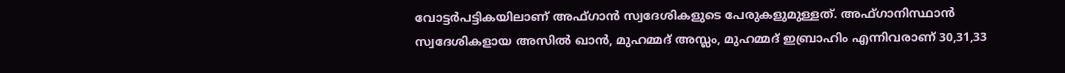വോട്ടർപട്ടികയിലാണ് അഫ്ഗാൻ സ്വദേശികളുടെ പേരുകളുമുള്ളത്. അഫ്ഗാനിസ്ഥാൻ സ്വദേശികളായ അസിൽ ഖാൻ, മുഹമ്മദ് അസ്ലം, മുഹമ്മദ് ഇബ്രാഹിം എന്നിവരാണ് 30,31,33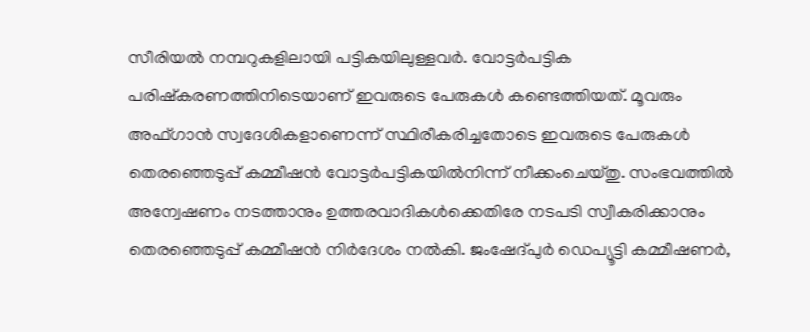സീരിയൽ നമ്പറുകളിലായി പട്ടികയിലുള്ളവർ. വോട്ടർപട്ടിക പരിഷ്കരണത്തിനിടെയാണ് ഇവരുടെ പേരുകൾ കണ്ടെത്തിയത്. മൂവരും അഫ്ഗാൻ സ്വദേശികളാണെന്ന് സ്ഥിരീകരിച്ചതോടെ ഇവരുടെ പേരുകൾ തെരഞ്ഞെടുപ്പ് കമ്മീഷൻ വോട്ടർപട്ടികയിൽനിന്ന് നീക്കംചെയ്തു. സംഭവത്തിൽ അന്വേഷണം നടത്താനും ഉത്തരവാദികൾക്കെതിരേ നടപടി സ്വീകരിക്കാനും തെരഞ്ഞെടുപ്പ് കമ്മീഷൻ നിർദേശം നൽകി. ജംഷേദ്പുർ ഡെപ്യൂട്ടി കമ്മീഷണർ,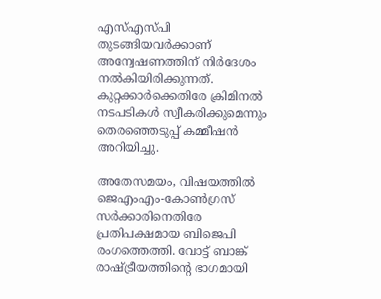എസ്എസ്പി തുടങ്ങിയവർക്കാണ് അന്വേഷണത്തിന് നിർദേശം നൽകിയിരിക്കുന്നത്. കുറ്റക്കാർക്കെതിരേ ക്രിമിനൽ നടപടികൾ സ്വീകരിക്കുമെന്നും തെരഞ്ഞെടുപ്പ് കമ്മീഷൻ അറിയിച്ചു.

അതേസമയം, വിഷയത്തിൽ ജെഎംഎം-കോൺഗ്രസ് സർക്കാരിനെതിരേ പ്രതിപക്ഷമായ ബിജെപി രംഗത്തെത്തി. വോട്ട് ബാങ്ക് രാഷ്ട്രീയത്തിന്റെ ഭാഗമായി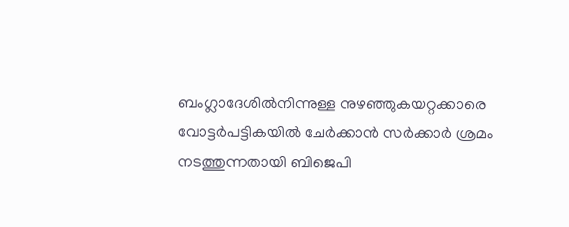ബംഗ്ലാദേശിൽനിന്നുള്ള നുഴഞ്ഞുകയറ്റക്കാരെ വോട്ടർപട്ടികയിൽ ചേർക്കാൻ സർക്കാർ ശ്രമം നടത്തുന്നതായി ബിജെപി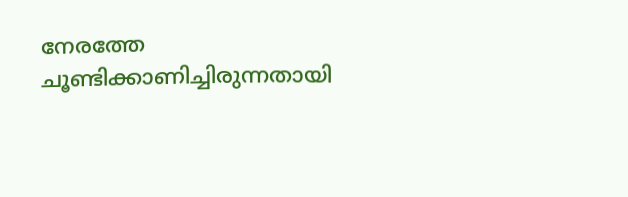നേരത്തേ ചൂണ്ടിക്കാണിച്ചിരുന്നതായി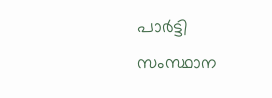പാർട്ടി സംസ്ഥാന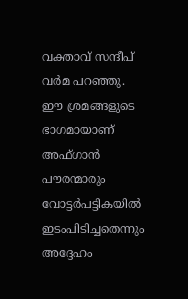വക്താവ് സന്ദീപ് വർമ പറഞ്ഞു. ഈ ശ്രമങ്ങളുടെ ഭാഗമായാണ് അഫ്ഗാൻ പൗരന്മാരും വോട്ടർപട്ടികയിൽ ഇടംപിടിച്ചതെന്നും അദ്ദേഹം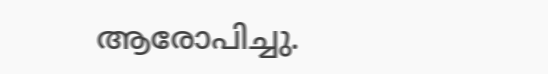ആരോപിച്ചു.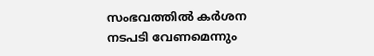സംഭവത്തിൽ കർശന നടപടി വേണമെന്നും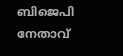ബിജെപി നേതാവ്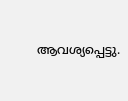ആവശ്യപ്പെട്ടു.